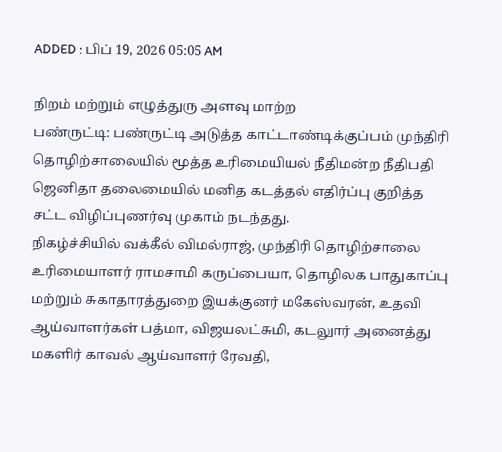ADDED : பிப் 19, 2026 05:05 AM

நிறம் மற்றும் எழுத்துரு அளவு மாற்ற
பண்ருட்டி: பண்ருட்டி அடுத்த காட்டாண்டிக்குப்பம் முந்திரி தொழிற்சாலையில் மூத்த உரிமையியல் நீதிமன்ற நீதிபதி ஜெனிதா தலைமையில் மனித கடத்தல் எதிர்ப்பு குறித்த சட்ட விழிப்புணர்வு முகாம் நடந்தது.
நிகழ்ச்சியில் வக்கீல் விமல்ராஜ், முந்திரி தொழிற்சாலை உரிமையாளர் ராமசாமி கருப்பையா, தொழிலக பாதுகாப்பு மற்றும் சுகாதாரத்துறை இயக்குனர் மகேஸ்வரன், உதவி ஆய்வாளர்கள் பத்மா, விஜயலட்சுமி, கடலுார் அனைத்து மகளிர் காவல் ஆய்வாளர் ரேவதி,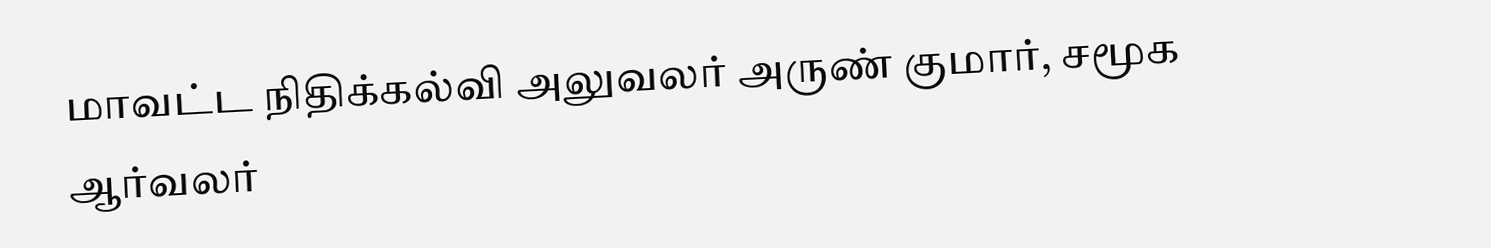மாவட்ட நிதிக்கல்வி அலுவலர் அருண் குமார், சமூக ஆர்வலர்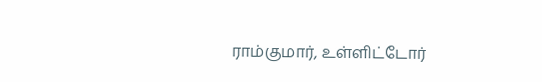ராம்குமார், உள்ளிட்டோர்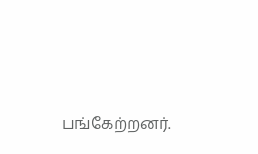பங்கேற்றனர்.